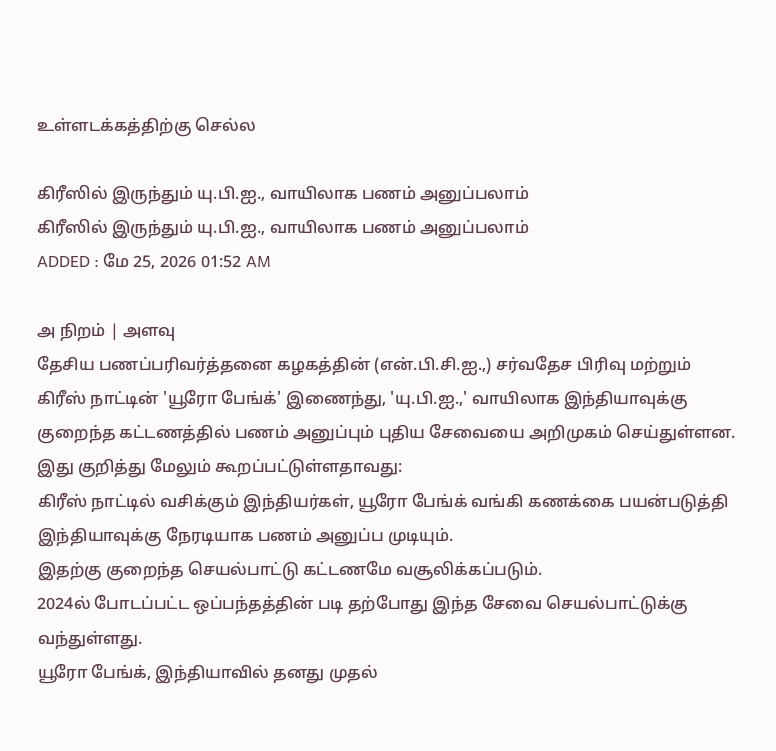உள்ளடக்கத்திற்கு செல்ல

கிரீஸில் இருந்தும் யு.பி.ஐ., வாயிலாக பணம் அனுப்பலாம்
கிரீஸில் இருந்தும் யு.பி.ஐ., வாயிலாக பணம் அனுப்பலாம்
ADDED : மே 25, 2026 01:52 AM

அ நிறம் | அளவு
தேசிய பணப்பரிவர்த்தனை கழகத்தின் (என்.பி.சி.ஐ.,) சர்வதேச பிரிவு மற்றும் கிரீஸ் நாட்டின் 'யூரோ பேங்க்' இணைந்து, 'யு.பி.ஐ.,' வாயிலாக இந்தியாவுக்கு குறைந்த கட்டணத்தில் பணம் அனுப்பும் புதிய சேவையை அறிமுகம் செய்துள்ளன.
இது குறித்து மேலும் கூறப்பட்டுள்ளதாவது:
கிரீஸ் நாட்டில் வசிக்கும் இந்தியர்கள், யூரோ பேங்க் வங்கி கணக்கை பயன்படுத்தி இந்தியாவுக்கு நேரடியாக பணம் அனுப்ப முடியும்.
இதற்கு குறைந்த செயல்பாட்டு கட்டணமே வசூலிக்கப்படும்.
2024ல் போடப்பட்ட ஒப்பந்தத்தின் படி தற்போது இந்த சேவை செயல்பாட்டுக்கு வந்துள்ளது.
யூரோ பேங்க், இந்தியாவில் தனது முதல்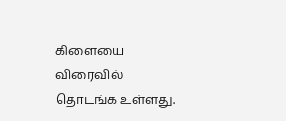கிளையை விரைவில் தொடங்க உள்ளது.